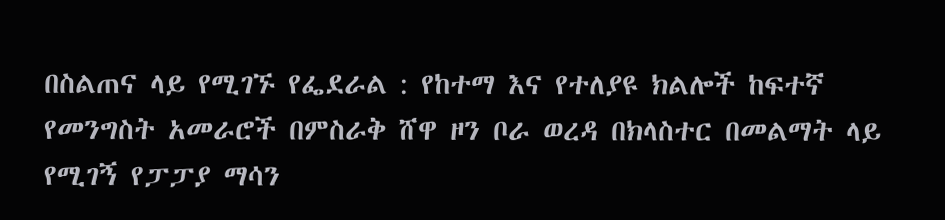በስልጠና ላይ የሚገኙ የፌደራል : የከተማ እና የተለያዩ ክልሎች ከፍተኛ የመንግስት አመራሮች በምስራቅ ሸዋ ዞን ቦራ ወረዳ በክላስተር በመልማት ላይ የሚገኝ የፓፓያ ማሳን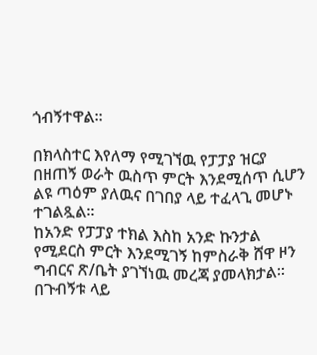ጎብኝተዋል።

በክላስተር እየለማ የሚገኘዉ የፓፓያ ዝርያ በዘጠኝ ወራት ዉስጥ ምርት እንደሚሰጥ ሲሆን ልዩ ጣዕም ያለዉና በገበያ ላይ ተፈላጊ መሆኑ ተገልጿል።
ከአንድ የፓፓያ ተክል እስከ አንድ ኩንታል የሚደርስ ምርት እንደሚገኝ ከምስራቅ ሸዋ ዞን ግብርና ጽ/ቤት ያገኘነዉ መረጃ ያመላክታል።
በጉብኝቱ ላይ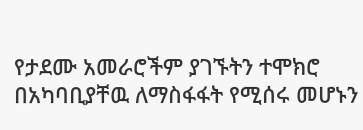የታደሙ አመራሮችም ያገኙትን ተሞክሮ በአካባቢያቸዉ ለማስፋፋት የሚሰሩ መሆኑን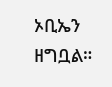ኦቢኤን ዘግቧል።